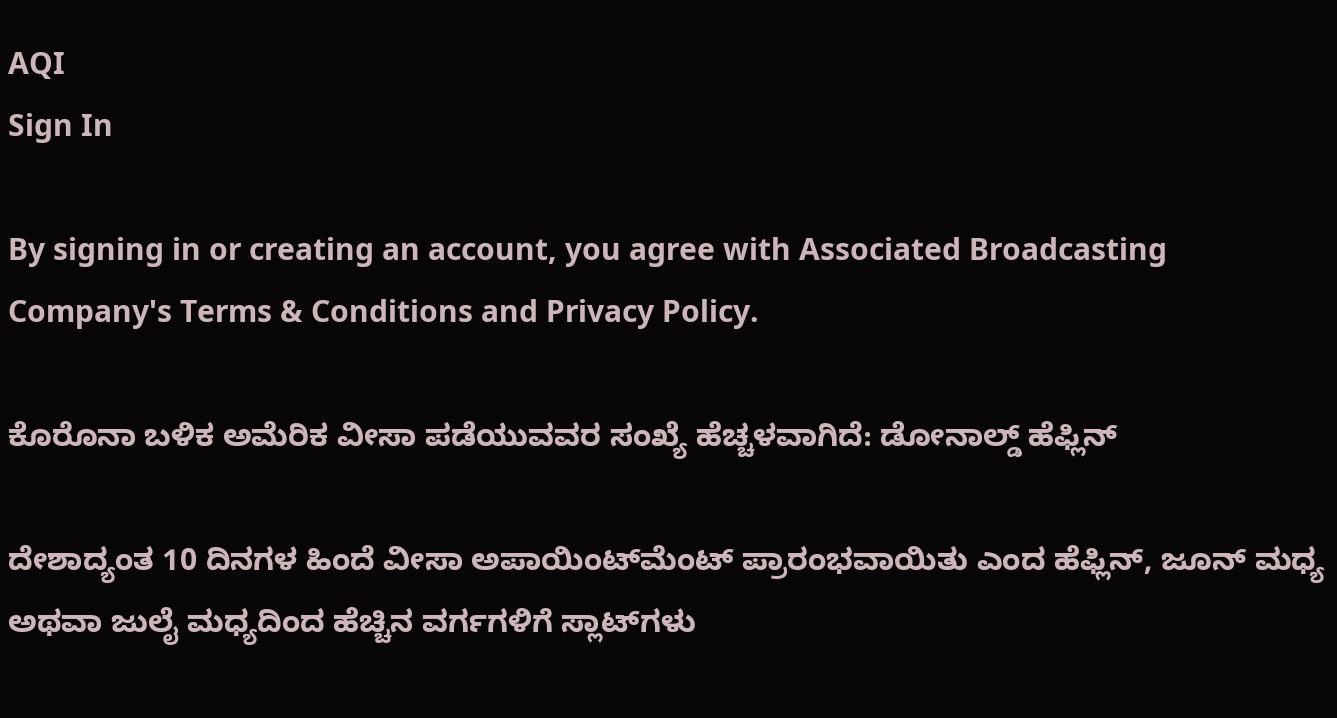AQI
Sign In

By signing in or creating an account, you agree with Associated Broadcasting Company's Terms & Conditions and Privacy Policy.

ಕೊರೊನಾ ಬಳಿಕ ಅಮೆರಿಕ ವೀಸಾ ಪಡೆಯುವವರ ಸಂಖ್ಯೆ ಹೆಚ್ಚಳವಾಗಿದೆ: ಡೋನಾಲ್ಡ್ ಹೆಫ್ಲಿನ್

ದೇಶಾದ್ಯಂತ 10 ದಿನಗಳ ಹಿಂದೆ ವೀಸಾ ಅಪಾಯಿಂಟ್‌ಮೆಂಟ್‌ ಪ್ರಾರಂಭವಾಯಿತು ಎಂದ ಹೆಫ್ಲಿನ್, ಜೂನ್ ಮಧ್ಯ ಅಥವಾ ಜುಲೈ ಮಧ್ಯದಿಂದ ಹೆಚ್ಚಿನ ವರ್ಗಗಳಿಗೆ ಸ್ಲಾಟ್‌ಗಳು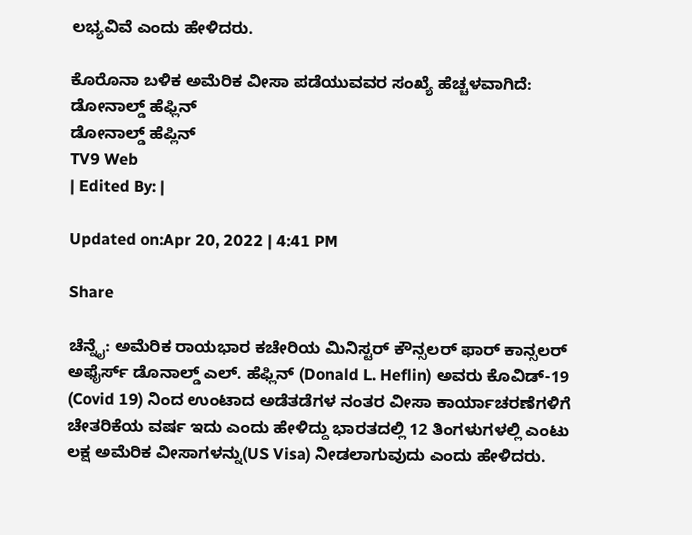ಲಭ್ಯವಿವೆ ಎಂದು ಹೇಳಿದರು.

ಕೊರೊನಾ ಬಳಿಕ ಅಮೆರಿಕ ವೀಸಾ ಪಡೆಯುವವರ ಸಂಖ್ಯೆ ಹೆಚ್ಚಳವಾಗಿದೆ: ಡೋನಾಲ್ಡ್ ಹೆಫ್ಲಿನ್
ಡೋನಾಲ್ಡ್ ಹೆಪ್ಲಿನ್
TV9 Web
| Edited By: |

Updated on:Apr 20, 2022 | 4:41 PM

Share

ಚೆನ್ನೈ: ಅಮೆರಿಕ ರಾಯಭಾರ ಕಚೇರಿಯ ಮಿನಿಸ್ಟರ್ ಕೌನ್ಸಲರ್ ಫಾರ್ ಕಾನ್ಸಲರ್ ಅಫೈರ್ಸ್ ಡೊನಾಲ್ಡ್ ಎಲ್. ಹೆಫ್ಲಿನ್ (Donald L. Heflin) ಅವರು ಕೊವಿಡ್-19 (Covid 19) ನಿಂದ ಉಂಟಾದ ಅಡೆತಡೆಗಳ ನಂತರ ವೀಸಾ ಕಾರ್ಯಾಚರಣೆಗಳಿಗೆ ಚೇತರಿಕೆಯ ವರ್ಷ ಇದು ಎಂದು ಹೇಳಿದ್ದು ಭಾರತದಲ್ಲಿ 12 ತಿಂಗಳುಗಳಲ್ಲಿ ಎಂಟು ಲಕ್ಷ ಅಮೆರಿಕ ವೀಸಾಗಳನ್ನು(US Visa) ನೀಡಲಾಗುವುದು ಎಂದು ಹೇಳಿದರು.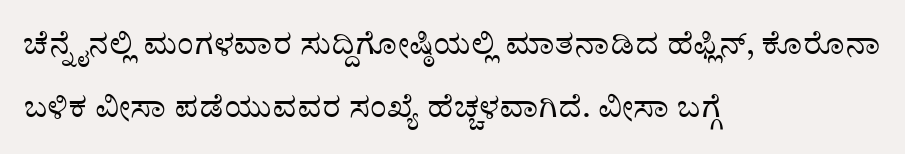ಚೆನ್ನೈನಲ್ಲಿ ಮಂಗಳವಾರ ಸುದ್ದಿಗೋಷ್ಠಿಯಲ್ಲಿ ಮಾತನಾಡಿದ ಹೆಫ್ಲಿನ್, ಕೊರೊನಾ ಬಳಿಕ ವೀಸಾ ಪಡೆಯುವವರ ಸಂಖ್ಯೆ ಹೆಚ್ಚಳವಾಗಿದೆ. ವೀಸಾ ಬಗ್ಗೆ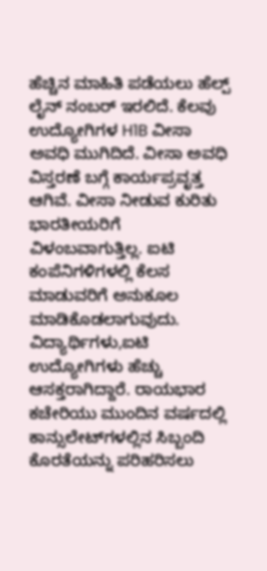ಹೆಚ್ಚಿನ ಮಾಹಿತಿ ಪಡೆಯಲು ಹೆಲ್ಪ್ ಲೈನ್ ನಂಬರ್ ಇರಲಿದೆ. ಕೆಲವು ಉದ್ಯೋಗಿಗಳ H1B ವೀಸಾ ಅವಧಿ ಮುಗಿದಿದೆ. ವೀಸಾ ಅವಧಿ ವಿಸ್ತರಣೆ ಬಗ್ಗೆ ಕಾರ್ಯಪ್ರವೃತ್ತ ಆಗಿವೆ. ವೀಸಾ ನೀಡುವ ಕುರಿತು ಭಾರತೀಯರಿಗೆ ವಿಳಂಬವಾಗುತ್ತಿಲ್ಲ. ಐಟಿ ಕಂಪೆನಿಗಳಿಗಳಲ್ಲಿ ಕೆಲಸ ಮಾಡುವರಿಗೆ ಅನುಕೂಲ ಮಾಡಿಕೊಡಲಾಗುವುದು. ವಿದ್ಯಾರ್ಥಿಗಳು,ಐಟಿ ಉದ್ಯೋಗಿಗಳು ಹೆಚ್ಚು ಆಸಕ್ತರಾಗಿದ್ದಾರೆ. ರಾಯಭಾರ ಕಚೇರಿಯು ಮುಂದಿನ ವರ್ಷದಲ್ಲಿ ಕಾನ್ಸುಲೇಟ್‌ಗಳಲ್ಲಿನ ಸಿಬ್ಬಂದಿ ಕೊರತೆಯನ್ನು ಪರಿಹರಿಸಲು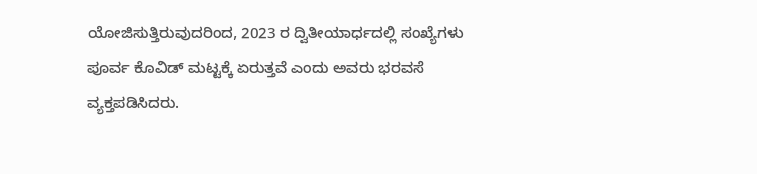ಯೋಜಿಸುತ್ತಿರುವುದರಿಂದ, 2023 ರ ದ್ವಿತೀಯಾರ್ಧದಲ್ಲಿ ಸಂಖ್ಯೆಗಳು ಪೂರ್ವ ಕೊವಿಡ್ ಮಟ್ಟಕ್ಕೆ ಏರುತ್ತವೆ ಎಂದು ಅವರು ಭರವಸೆ ವ್ಯಕ್ತಪಡಿಸಿದರು.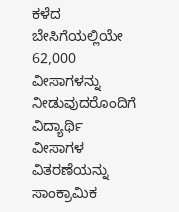ಕಳೆದ ಬೇಸಿಗೆಯಲ್ಲಿಯೇ 62,000 ವೀಸಾಗಳನ್ನು ನೀಡುವುದರೊಂದಿಗೆ ವಿದ್ಯಾರ್ಥಿ ವೀಸಾಗಳ ವಿತರಣೆಯನ್ನು ಸಾಂಕ್ರಾಮಿಕ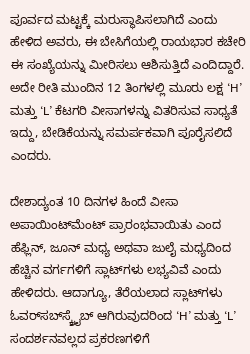ಪೂರ್ವದ ಮಟ್ಟಕ್ಕೆ ಮರುಸ್ಥಾಪಿಸಲಾಗಿದೆ ಎಂದು ಹೇಳಿದ ಅವರು, ಈ ಬೇಸಿಗೆಯಲ್ಲಿ ರಾಯಭಾರ ಕಚೇರಿ ಈ ಸಂಖ್ಯೆಯನ್ನು ಮೀರಿಸಲು ಆಶಿಸುತ್ತಿದೆ ಎಂದಿದ್ದಾರೆ. ಅದೇ ರೀತಿ ಮುಂದಿನ 12 ತಿಂಗಳಲ್ಲಿ ಮೂರು ಲಕ್ಷ ‘H’ ಮತ್ತು ‘L’ ಕೆಟಗರಿ ವೀಸಾಗಳನ್ನು ವಿತರಿಸುವ ಸಾಧ್ಯತೆ ಇದ್ದು, ಬೇಡಿಕೆಯನ್ನು ಸಮರ್ಪಕವಾಗಿ ಪೂರೈಸಲಿದೆ ಎಂದರು.

ದೇಶಾದ್ಯಂತ 10 ದಿನಗಳ ಹಿಂದೆ ವೀಸಾ ಅಪಾಯಿಂಟ್‌ಮೆಂಟ್‌ ಪ್ರಾರಂಭವಾಯಿತು ಎಂದ ಹೆಫ್ಲಿನ್, ಜೂನ್ ಮಧ್ಯ ಅಥವಾ ಜುಲೈ ಮಧ್ಯದಿಂದ ಹೆಚ್ಚಿನ ವರ್ಗಗಳಿಗೆ ಸ್ಲಾಟ್‌ಗಳು ಲಭ್ಯವಿವೆ ಎಂದು ಹೇಳಿದರು. ಆದಾಗ್ಯೂ, ತೆರೆಯಲಾದ ಸ್ಲಾಟ್‌ಗಳು ಓವರ್‌ಸಬ್‌ಸ್ಕ್ರೈಬ್ ಆಗಿರುವುದರಿಂದ ‘H’ ಮತ್ತು ‘L’ ಸಂದರ್ಶನವಲ್ಲದ ಪ್ರಕರಣಗಳಿಗೆ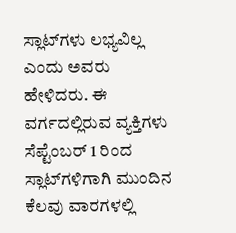ಸ್ಲಾಟ್‌ಗಳು ಲಭ್ಯವಿಲ್ಲ ಎಂದು ಅವರು ಹೇಳಿದರು. ಈ ವರ್ಗದಲ್ಲಿರುವ ವ್ಯಕ್ತಿಗಳು ಸೆಪ್ಟೆಂಬರ್ 1 ರಿಂದ ಸ್ಲಾಟ್‌ಗಳಿಗಾಗಿ ಮುಂದಿನ ಕೆಲವು ವಾರಗಳಲ್ಲಿ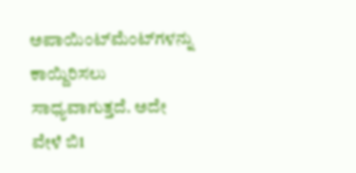ಅಪಾಯಿಂಟ್‌ಮೆಂಟ್‌ಗಳನ್ನು ಕಾಯ್ದಿರಿಸಲು ಸಾಧ್ಯವಾಗುತ್ತದೆ. ಅದೇ ವೇಳೆ ಬಿ1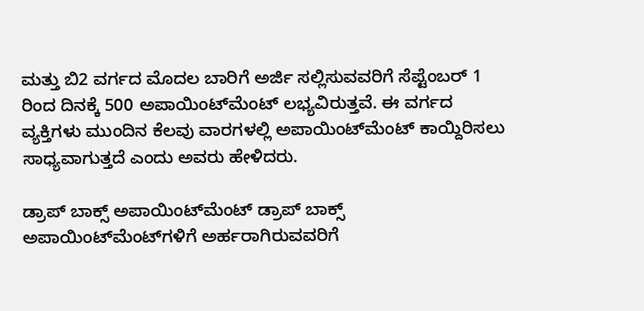ಮತ್ತು ಬಿ2 ವರ್ಗದ ಮೊದಲ ಬಾರಿಗೆ ಅರ್ಜಿ ಸಲ್ಲಿಸುವವರಿಗೆ ಸೆಪ್ಟೆಂಬರ್ 1 ರಿಂದ ದಿನಕ್ಕೆ 500 ಅಪಾಯಿಂಟ್‌ಮೆಂಟ್‌ ಲಭ್ಯವಿರುತ್ತವೆ. ಈ ವರ್ಗದ ವ್ಯಕ್ತಿಗಳು ಮುಂದಿನ ಕೆಲವು ವಾರಗಳಲ್ಲಿ ಅಪಾಯಿಂಟ್‌ಮೆಂಟ್‌ ಕಾಯ್ದಿರಿಸಲು ಸಾಧ್ಯವಾಗುತ್ತದೆ ಎಂದು ಅವರು ಹೇಳಿದರು.

ಡ್ರಾಪ್ ಬಾಕ್ಸ್ ಅಪಾಯಿಂಟ್‌ಮೆಂಟ್‌ ಡ್ರಾಪ್ ಬಾಕ್ಸ್ ಅಪಾಯಿಂಟ್‌ಮೆಂಟ್‌ಗಳಿಗೆ ಅರ್ಹರಾಗಿರುವವರಿಗೆ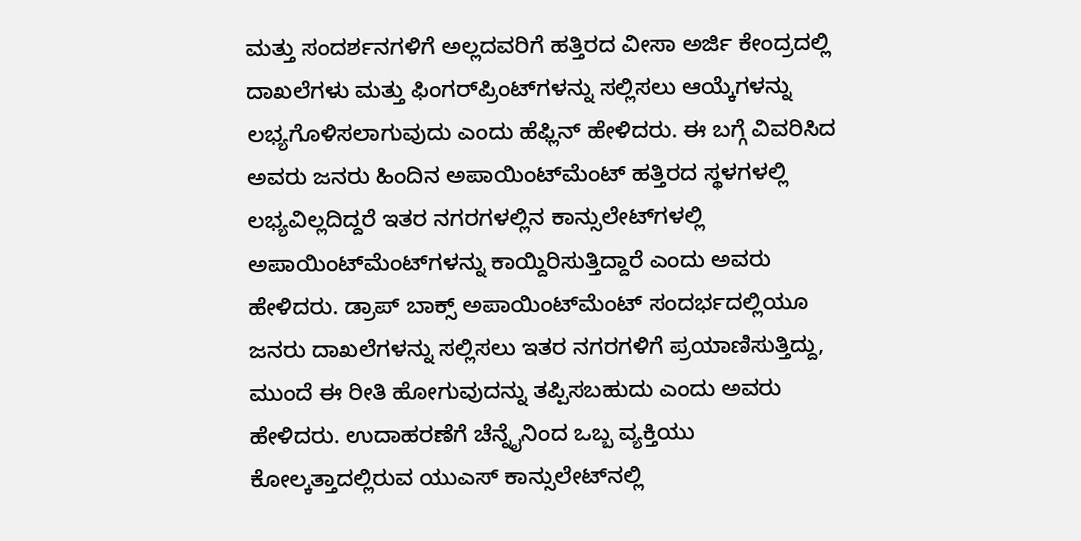ಮತ್ತು ಸಂದರ್ಶನಗಳಿಗೆ ಅಲ್ಲದವರಿಗೆ ಹತ್ತಿರದ ವೀಸಾ ಅರ್ಜಿ ಕೇಂದ್ರದಲ್ಲಿ ದಾಖಲೆಗಳು ಮತ್ತು ಫಿಂಗರ್‌ಪ್ರಿಂಟ್‌ಗಳನ್ನು ಸಲ್ಲಿಸಲು ಆಯ್ಕೆಗಳನ್ನು ಲಭ್ಯಗೊಳಿಸಲಾಗುವುದು ಎಂದು ಹೆಫ್ಲಿನ್ ಹೇಳಿದರು. ಈ ಬಗ್ಗೆ ವಿವರಿಸಿದ ಅವರು ಜನರು ಹಿಂದಿನ ಅಪಾಯಿಂಟ್‌ಮೆಂಟ್ ಹತ್ತಿರದ ಸ್ಥಳಗಳಲ್ಲಿ ಲಭ್ಯವಿಲ್ಲದಿದ್ದರೆ ಇತರ ನಗರಗಳಲ್ಲಿನ ಕಾನ್ಸುಲೇಟ್‌ಗಳಲ್ಲಿ ಅಪಾಯಿಂಟ್‌ಮೆಂಟ್‌ಗಳನ್ನು ಕಾಯ್ದಿರಿಸುತ್ತಿದ್ದಾರೆ ಎಂದು ಅವರು ಹೇಳಿದರು. ಡ್ರಾಪ್ ಬಾಕ್ಸ್ ಅಪಾಯಿಂಟ್‌ಮೆಂಟ್‌ ಸಂದರ್ಭದಲ್ಲಿಯೂ ಜನರು ದಾಖಲೆಗಳನ್ನು ಸಲ್ಲಿಸಲು ಇತರ ನಗರಗಳಿಗೆ ಪ್ರಯಾಣಿಸುತ್ತಿದ್ದು, ಮುಂದೆ ಈ ರೀತಿ ಹೋಗುವುದನ್ನು ತಪ್ಪಿಸಬಹುದು ಎಂದು ಅವರು ಹೇಳಿದರು. ಉದಾಹರಣೆಗೆ ಚೆನ್ನೈನಿಂದ ಒಬ್ಬ ವ್ಯಕ್ತಿಯು ಕೋಲ್ಕತ್ತಾದಲ್ಲಿರುವ ಯುಎಸ್ ಕಾನ್ಸುಲೇಟ್‌ನಲ್ಲಿ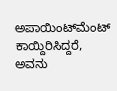ಅಪಾಯಿಂಟ್‌ಮೆಂಟ್ ಕಾಯ್ದಿರಿಸಿದ್ದರೆ, ಅವನು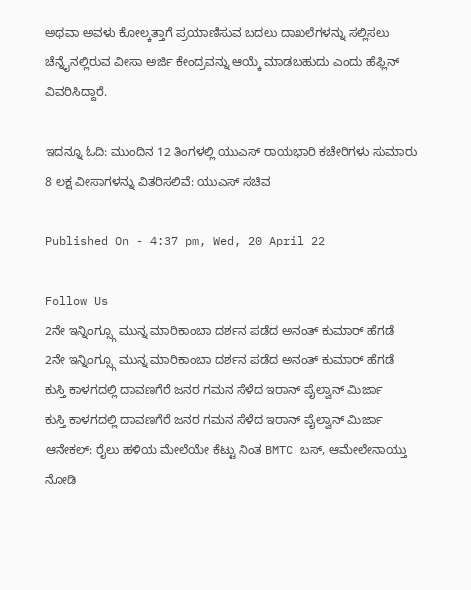ಅಥವಾ ಅವಳು ಕೋಲ್ಕತ್ತಾಗೆ ಪ್ರಯಾಣಿಸುವ ಬದಲು ದಾಖಲೆಗಳನ್ನು ಸಲ್ಲಿಸಲು ಚೆನ್ನೈನಲ್ಲಿರುವ ವೀಸಾ ಅರ್ಜಿ ಕೇಂದ್ರವನ್ನು ಆಯ್ಕೆ ಮಾಡಬಹುದು ಎಂದು ಹೆಫ್ಲಿನ್ ವಿವರಿಸಿದ್ದಾರೆ.

ಇದನ್ನೂ ಓದಿ: ಮುಂದಿನ 12 ತಿಂಗಳಲ್ಲಿ ಯುಎಸ್ ರಾಯಭಾರಿ ಕಚೇರಿಗಳು ಸುಮಾರು 8 ಲಕ್ಷ ವೀಸಾಗಳನ್ನು ವಿತರಿಸಲಿವೆ: ಯುಎಸ್ ಸಚಿವ

Published On - 4:37 pm, Wed, 20 April 22

Follow Us
2ನೇ ಇನ್ನಿಂಗ್ಸ್ಗೂ ಮುನ್ನ ಮಾರಿಕಾಂಬಾ ದರ್ಶನ ಪಡೆದ ಅನಂತ್ ಕುಮಾರ್ ಹೆಗಡೆ
2ನೇ ಇನ್ನಿಂಗ್ಸ್ಗೂ ಮುನ್ನ ಮಾರಿಕಾಂಬಾ ದರ್ಶನ ಪಡೆದ ಅನಂತ್ ಕುಮಾರ್ ಹೆಗಡೆ
ಕುಸ್ತಿ ಕಾಳಗದಲ್ಲಿ ದಾವಣಗೆರೆ ಜನರ ಗಮನ ಸೆಳೆದ ಇರಾನ್ ಪೈಲ್ವಾನ್ ಮಿರ್ಜಾ
ಕುಸ್ತಿ ಕಾಳಗದಲ್ಲಿ ದಾವಣಗೆರೆ ಜನರ ಗಮನ ಸೆಳೆದ ಇರಾನ್ ಪೈಲ್ವಾನ್ ಮಿರ್ಜಾ
ಆನೇಕಲ್: ರೈಲು ಹಳಿಯ ಮೇಲೆಯೇ ಕೆಟ್ಟು ನಿಂತ BMTC ಬಸ್, ಆಮೇಲೇನಾಯ್ತು ನೋಡಿ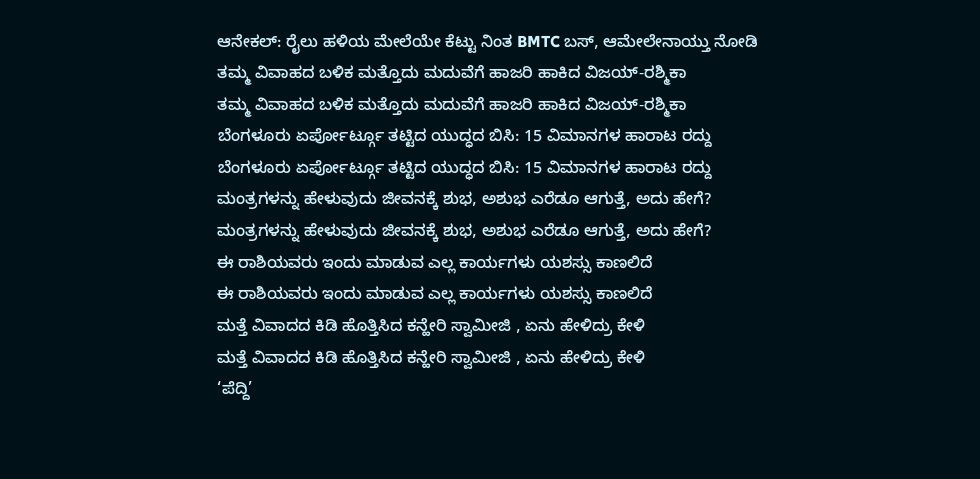ಆನೇಕಲ್: ರೈಲು ಹಳಿಯ ಮೇಲೆಯೇ ಕೆಟ್ಟು ನಿಂತ BMTC ಬಸ್, ಆಮೇಲೇನಾಯ್ತು ನೋಡಿ
ತಮ್ಮ ವಿವಾಹದ ಬಳಿಕ ಮತ್ತೊದು ಮದುವೆಗೆ ಹಾಜರಿ ಹಾಕಿದ ವಿಜಯ್-ರಶ್ಮಿಕಾ
ತಮ್ಮ ವಿವಾಹದ ಬಳಿಕ ಮತ್ತೊದು ಮದುವೆಗೆ ಹಾಜರಿ ಹಾಕಿದ ವಿಜಯ್-ರಶ್ಮಿಕಾ
ಬೆಂಗಳೂರು ಏರ್ಪೋರ್ಟ್ಗೂ ತಟ್ಟಿದ ಯುದ್ಧದ ಬಿಸಿ: 15 ವಿಮಾನಗಳ ಹಾರಾಟ ರದ್ದು
ಬೆಂಗಳೂರು ಏರ್ಪೋರ್ಟ್ಗೂ ತಟ್ಟಿದ ಯುದ್ಧದ ಬಿಸಿ: 15 ವಿಮಾನಗಳ ಹಾರಾಟ ರದ್ದು
ಮಂತ್ರಗಳನ್ನು ಹೇಳುವುದು ಜೀವನಕ್ಕೆ ಶುಭ, ಅಶುಭ ಎರೆಡೂ ಆಗುತ್ತೆ, ಅದು ಹೇಗೆ?
ಮಂತ್ರಗಳನ್ನು ಹೇಳುವುದು ಜೀವನಕ್ಕೆ ಶುಭ, ಅಶುಭ ಎರೆಡೂ ಆಗುತ್ತೆ, ಅದು ಹೇಗೆ?
ಈ ರಾಶಿಯವರು ಇಂದು ಮಾಡುವ ಎಲ್ಲ ಕಾರ್ಯಗಳು ಯಶಸ್ಸು ಕಾಣಲಿದೆ
ಈ ರಾಶಿಯವರು ಇಂದು ಮಾಡುವ ಎಲ್ಲ ಕಾರ್ಯಗಳು ಯಶಸ್ಸು ಕಾಣಲಿದೆ
ಮತ್ತೆ ವಿವಾದದ ಕಿಡಿ ಹೊತ್ತಿಸಿದ ಕನ್ಹೇರಿ ಸ್ವಾಮೀಜಿ , ಏನು ಹೇಳಿದ್ರು ಕೇಳಿ
ಮತ್ತೆ ವಿವಾದದ ಕಿಡಿ ಹೊತ್ತಿಸಿದ ಕನ್ಹೇರಿ ಸ್ವಾಮೀಜಿ , ಏನು ಹೇಳಿದ್ರು ಕೇಳಿ
‘ಪೆದ್ದಿ’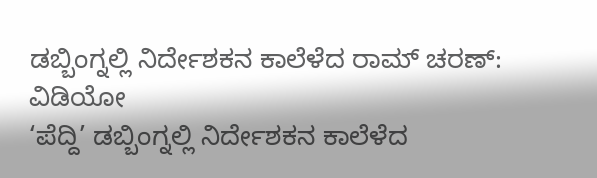ಡಬ್ಬಿಂಗ್ನಲ್ಲಿ ನಿರ್ದೇಶಕನ ಕಾಲೆಳೆದ ರಾಮ್ ಚರಣ್: ವಿಡಿಯೋ
‘ಪೆದ್ದಿ’ ಡಬ್ಬಿಂಗ್ನಲ್ಲಿ ನಿರ್ದೇಶಕನ ಕಾಲೆಳೆದ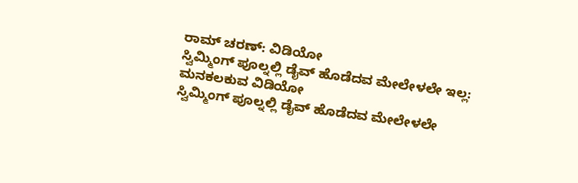ರಾಮ್ ಚರಣ್: ವಿಡಿಯೋ
ಸ್ವಿಮ್ಮಿಂಗ್ ಪೂಲ್ನಲ್ಲಿ ಡೈವ್ ಹೊಡೆದವ ಮೇಲೇಳಲೇ ಇಲ್ಲ: ಮನಕಲಕುವ ವಿಡಿಯೋ
ಸ್ವಿಮ್ಮಿಂಗ್ ಪೂಲ್ನಲ್ಲಿ ಡೈವ್ ಹೊಡೆದವ ಮೇಲೇಳಲೇ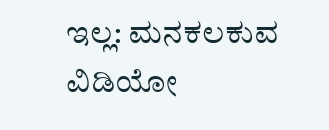ಇಲ್ಲ: ಮನಕಲಕುವ ವಿಡಿಯೋ